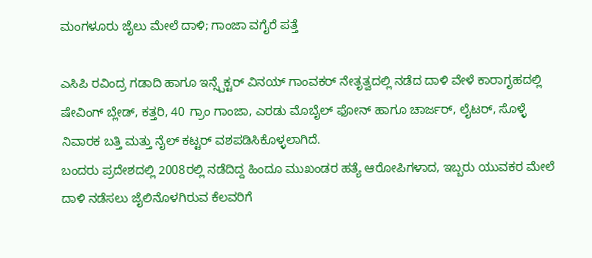ಮಂಗಳೂರು ಜೈಲು ಮೇಲೆ ದಾಳಿ; ಗಾಂಜಾ ವಗೈರೆ ಪತ್ತೆ

ಎಸಿಪಿ ರವಿಂದ್ರ ಗಡಾದಿ ಹಾಗೂ ಇನ್ಸ್ಪೆಕ್ಟರ್ ವಿನಯ್ ಗಾಂವಕರ್ ನೇತೃತ್ವದಲ್ಲಿ ನಡೆದ ದಾಳಿ ವೇಳೆ ಕಾರಾಗೃಹದಲ್ಲಿ ಷೇವಿಂಗ್ ಬ್ಲೇಡ್, ಕತ್ತರಿ, 40 ಗ್ರಾಂ ಗಾಂಜಾ, ಎರಡು ಮೊಬೈಲ್ ಫೋನ್ ಹಾಗೂ ಚಾರ್ಜರ್, ಲೈಟರ್, ಸೊಳ್ಳೆ ನಿವಾರಕ ಬತ್ತಿ ಮತ್ತು ನೈಲ್ ಕಟ್ಟರ್ ವಶಪಡಿಸಿಕೊಳ್ಳಲಾಗಿದೆ.
ಬಂದರು ಪ್ರದೇಶದಲ್ಲಿ 2008ರಲ್ಲಿ ನಡೆದಿದ್ದ ಹಿಂದೂ ಮುಖಂಡರ ಹತ್ಯೆ ಆರೋಪಿಗಳಾದ, ಇಬ್ಬರು ಯುವಕರ ಮೇಲೆ ದಾಳಿ ನಡೆಸಲು ಜೈಲಿನೊಳಗಿರುವ ಕೆಲವರಿಗೆ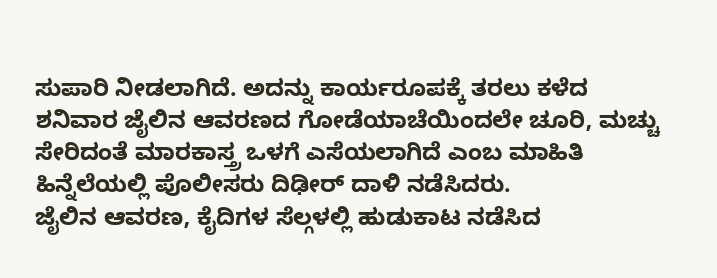ಸುಪಾರಿ ನೀಡಲಾಗಿದೆ. ಅದನ್ನು ಕಾರ್ಯರೂಪಕ್ಕೆ ತರಲು ಕಳೆದ ಶನಿವಾರ ಜೈಲಿನ ಆವರಣದ ಗೋಡೆಯಾಚೆಯಿಂದಲೇ ಚೂರಿ, ಮಚ್ಚು ಸೇರಿದಂತೆ ಮಾರಕಾಸ್ತ್ರ ಒಳಗೆ ಎಸೆಯಲಾಗಿದೆ ಎಂಬ ಮಾಹಿತಿ ಹಿನ್ನೆಲೆಯಲ್ಲಿ ಪೊಲೀಸರು ದಿಢೀರ್ ದಾಳಿ ನಡೆಸಿದರು.
ಜೈಲಿನ ಆವರಣ, ಕೈದಿಗಳ ಸೆಲ್ಗಳಲ್ಲಿ ಹುಡುಕಾಟ ನಡೆಸಿದ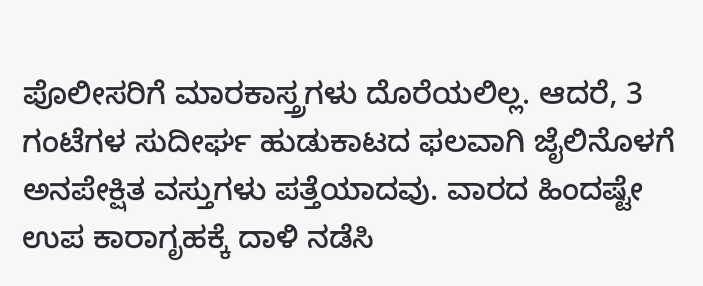ಪೊಲೀಸರಿಗೆ ಮಾರಕಾಸ್ತ್ರಗಳು ದೊರೆಯಲಿಲ್ಲ. ಆದರೆ, 3 ಗಂಟೆಗಳ ಸುದೀರ್ಘ ಹುಡುಕಾಟದ ಫಲವಾಗಿ ಜೈಲಿನೊಳಗೆ ಅನಪೇಕ್ಷಿತ ವಸ್ತುಗಳು ಪತ್ತೆಯಾದವು. ವಾರದ ಹಿಂದಷ್ಟೇ ಉಪ ಕಾರಾಗೃಹಕ್ಕೆ ದಾಳಿ ನಡೆಸಿ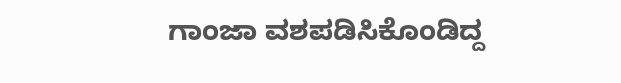ಗಾಂಜಾ ವಶಪಡಿಸಿಕೊಂಡಿದ್ದ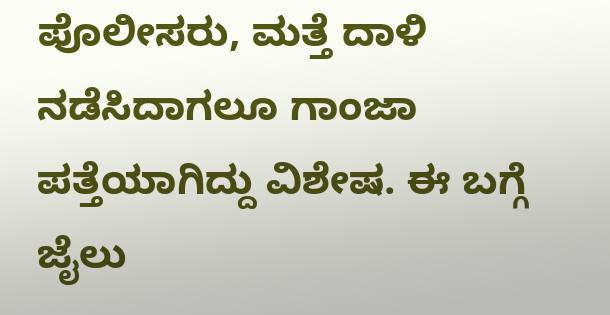ಪೊಲೀಸರು, ಮತ್ತೆ ದಾಳಿ ನಡೆಸಿದಾಗಲೂ ಗಾಂಜಾ ಪತ್ತೆಯಾಗಿದ್ದು ವಿಶೇಷ. ಈ ಬಗ್ಗೆ ಜೈಲು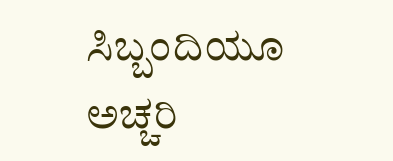ಸಿಬ್ಬಂದಿಯೂ ಅಚ್ಚರಿ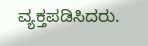ವ್ಯಕ್ತಪಡಿಸಿದರು.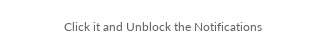Click it and Unblock the Notifications